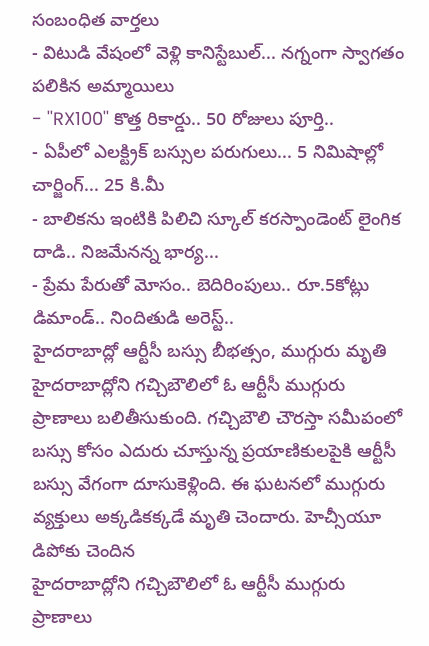సంబంధిత వార్తలు
- విటుడి వేషంలో వెళ్లి కానిస్టేబుల్... నగ్నంగా స్వాగతం పలికిన అమ్మాయిలు
- ''RX100'' కొత్త రికార్డు.. 50 రోజులు పూర్తి..
- ఏపీలో ఎలక్ట్రిక్ బస్సుల పరుగులు... 5 నిమిషాల్లో చార్జింగ్... 25 కి.మీ
- బాలికను ఇంటికి పిలిచి స్కూల్ కరస్పాండెంట్ లైంగిక దాడి.. నిజమేనన్న భార్య...
- ప్రేమ పేరుతో మోసం.. బెదిరింపులు.. రూ.5కోట్లు డిమాండ్.. నిందితుడి అరెస్ట్..
హైదరాబాద్లో ఆర్టీసీ బస్సు బీభత్సం, ముగ్గురు మృతి
హైదరాబాద్లోని గచ్చిబౌలిలో ఓ ఆర్టీసీ ముగ్గురు ప్రాణాలు బలితీసుకుంది. గచ్చిబౌలి చౌరస్తా సమీపంలో బస్సు కోసం ఎదురు చూస్తున్న ప్రయాణికులపైకి ఆర్టీసీ బస్సు వేగంగా దూసుకెళ్లింది. ఈ ఘటనలో ముగ్గురు వ్యక్తులు అక్కడికక్కడే మృతి చెందారు. హెచ్సీయూ డిపోకు చెందిన
హైదరాబాద్లోని గచ్చిబౌలిలో ఓ ఆర్టీసీ ముగ్గురు ప్రాణాలు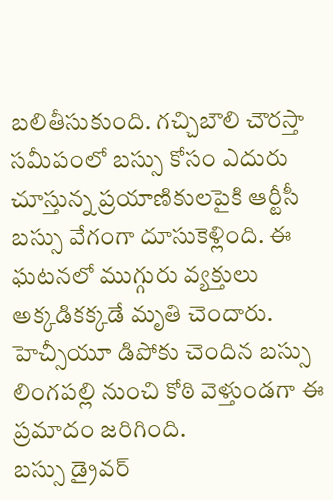బలితీసుకుంది. గచ్చిబౌలి చౌరస్తా సమీపంలో బస్సు కోసం ఎదురు చూస్తున్న ప్రయాణికులపైకి ఆర్టీసీ బస్సు వేగంగా దూసుకెళ్లింది. ఈ ఘటనలో ముగ్గురు వ్యక్తులు అక్కడికక్కడే మృతి చెందారు. హెచ్సీయూ డిపోకు చెందిన బస్సు లింగపల్లి నుంచి కోఠి వెళ్తుండగా ఈ ప్రమాదం జరిగింది.
బస్సు డ్రైవర్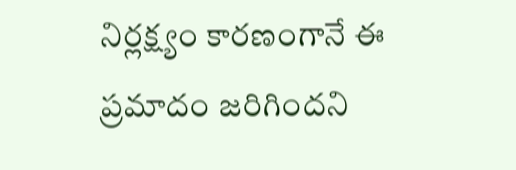నిర్లక్ష్యం కారణంగానే ఈ ప్రమాదం జరిగిందని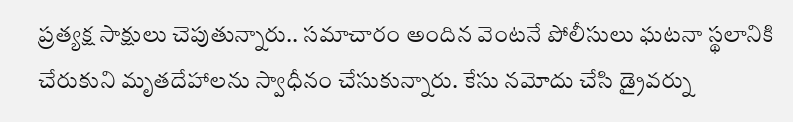ప్రత్యక్ష సాక్షులు చెపుతున్నారు.. సమాచారం అందిన వెంటనే పోలీసులు ఘటనా స్థలానికి చేరుకుని మృతదేహాలను స్వాధీనం చేసుకున్నారు. కేసు నమోదు చేసి డ్రైవర్ను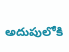అదుపులోకి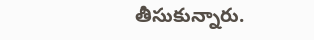తీసుకున్నారు.